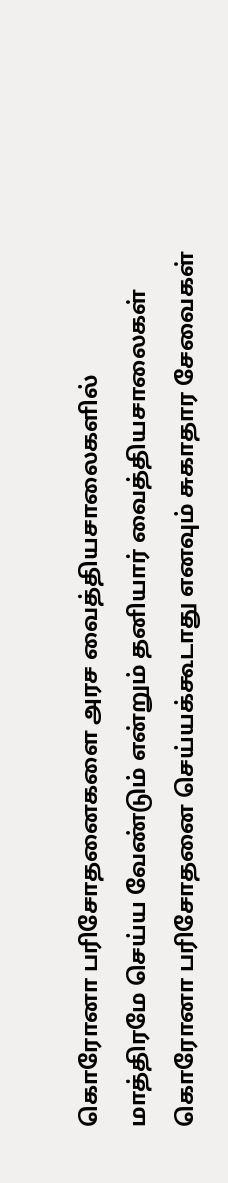கொரோனா பரிசோதனைகளை அரச வைத்தியசாலைகளில் மாத்திரமே செய்ய வேண்டும் என்றும் தனியார் வைத்தியசாலைகள் கொரோனா பரிசோதனை செய்யக்கூடாது எனவும் சுகாதார சேவைகள்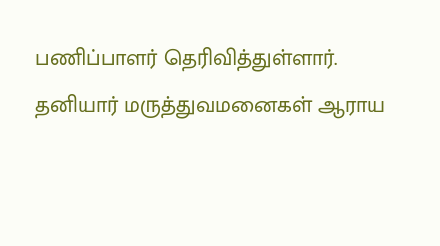பணிப்பாளர் தெரிவித்துள்ளார்.
தனியார் மருத்துவமனைகள் ஆராய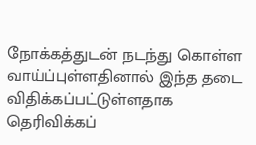நோக்கத்துடன் நடந்து கொள்ள வாய்ப்புள்ளதினால் இந்த தடை விதிக்கப்பட்டுள்ளதாக தெரிவிக்கப்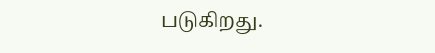படுகிறது.